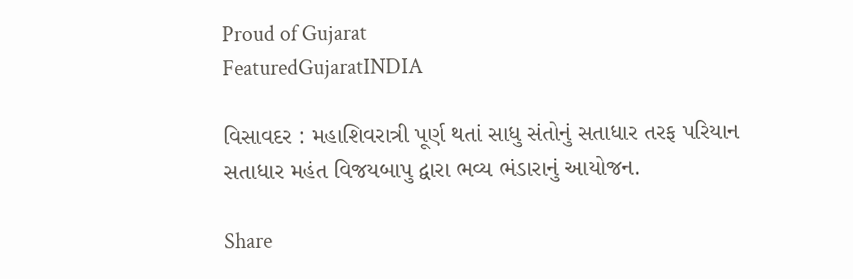Proud of Gujarat
FeaturedGujaratINDIA

વિસાવદર : મહાશિવરાત્રી પૂર્ણ થતાં સાધુ સંતોનું સતાધાર તરફ પરિયાન સતાધાર મહંત વિજયબાપુ દ્વારા ભવ્ય ભંડારાનું આયોજન.

Share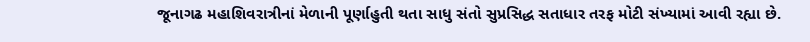જૂનાગઢ મહાશિવરાત્રીનાં મેળાની પૂર્ણાહુતી થતા સાધુ સંતો સુપ્રસિદ્ધ સતાધાર તરફ મોટી સંખ્યામાં આવી રહ્યા છે.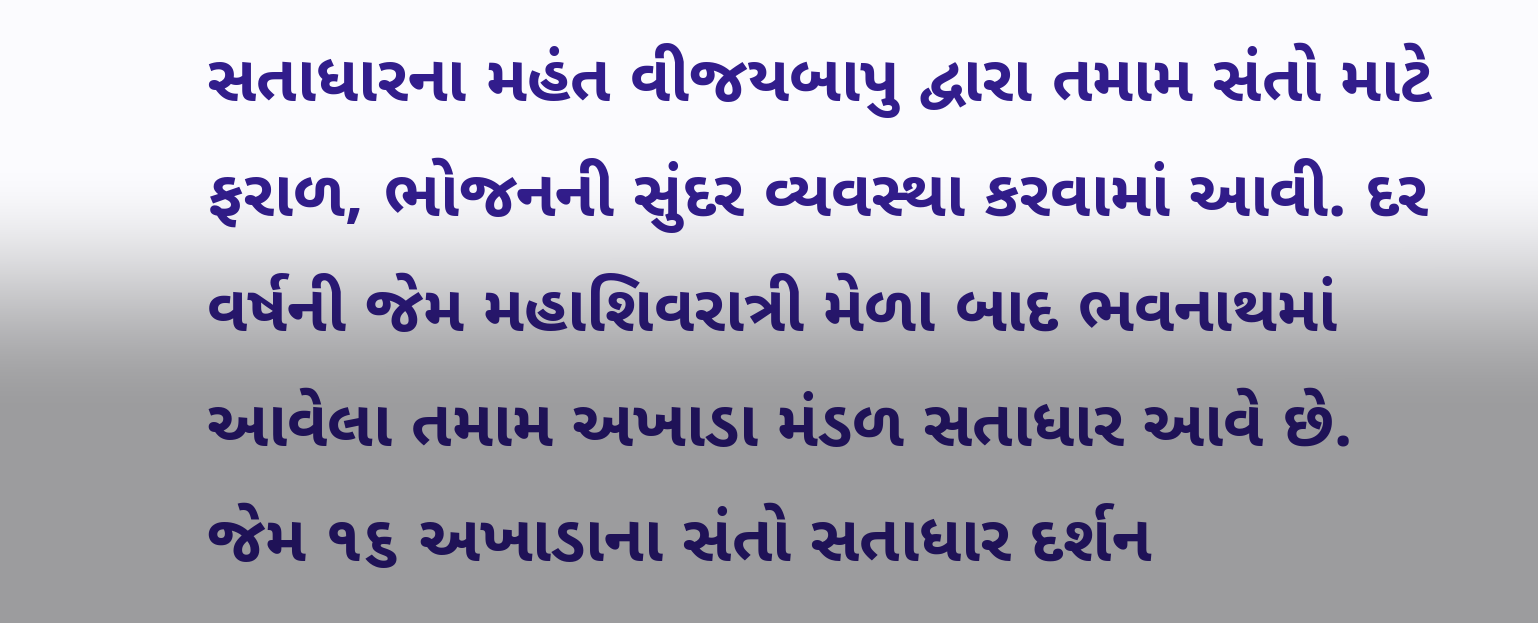સતાધારના મહંત વીજયબાપુ દ્વારા તમામ સંતો માટે ફરાળ, ભોજનની સુંદર વ્યવસ્થા કરવામાં આવી. દર વર્ષની જેમ મહાશિવરાત્રી મેળા બાદ ભવનાથમાં આવેલા તમામ અખાડા મંડળ સતાધાર આવે છે. જેમ ૧૬ અખાડાના સંતો સતાધાર દર્શન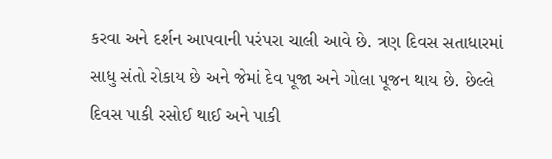કરવા અને દર્શન આપવાની પરંપરા ચાલી આવે છે. ત્રણ દિવસ સતાધારમાં સાધુ સંતો રોકાય છે અને જેમાં દેવ પૂજા અને ગોલા પૂજન થાય છે. છેલ્લે દિવસ પાકી રસોઈ થાઈ અને પાકી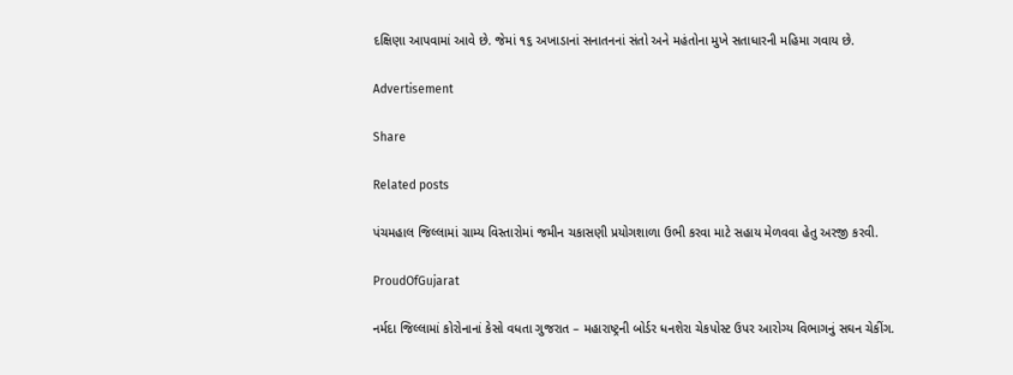દક્ષિણા આપવામાં આવે છે. જેમાં ૧૬ અખાડાનાં સનાતનનાં સંતો અને મહંતોના મુખે સતાધારની મહિમા ગવાય છે.

Advertisement

Share

Related posts

પંચમહાલ જિલ્લામાં ગ્રામ્ય વિસ્તારોમાં જમીન ચકાસણી પ્રયોગશાળા ઉભી કરવા માટે સહાય મેળવવા હેતુ અરજી કરવી.

ProudOfGujarat

નર્મદા જિલ્લામાં કોરોનાનાં કેસો વધતા ગુજરાત – મહારાષ્ટ્રની બોર્ડર ધનશેરા ચેકપોસ્ટ ઉપર આરોગ્ય વિભાગનું સઘન ચેકીંગ.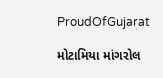ProudOfGujarat

મોટામિયા માંગરોલ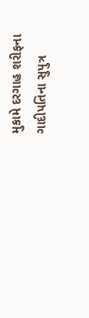મુકામે દરગાહ શરીફના ગાદીપતિના સુપુત્ર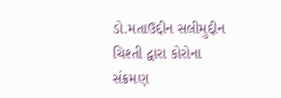ડો.મતાઉદ્દીન સલીમુદ્દીન ચિશ્તી દ્વારા કોરોના સંક્રમણ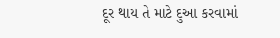દૂર થાય તે માટે દુઆ કરવામાં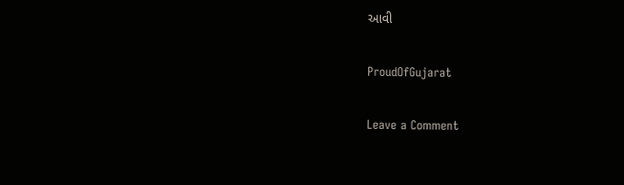આવી

ProudOfGujarat

Leave a Comment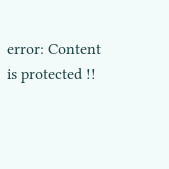error: Content is protected !!